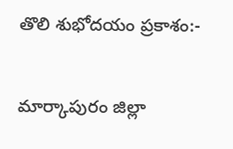తొలి శుభోదయం ప్రకాశం:-

మార్కాపురం జిల్లా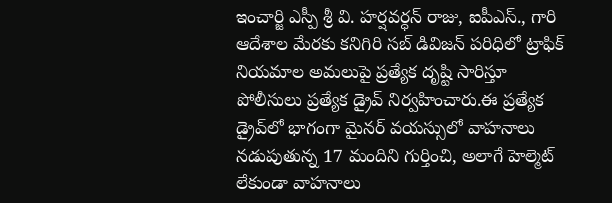ఇంచార్జి ఎస్పీ శ్రీ వి. హర్షవర్ధన్ రాజు, ఐపీఎస్., గారి ఆదేశాల మేరకు కనిగిరి సబ్ డివిజన్ పరిధిలో ట్రాఫిక్ నియమాల అమలుపై ప్రత్యేక దృష్టి సారిస్తూ పోలీసులు ప్రత్యేక డ్రైవ్ నిర్వహించారు.ఈ ప్రత్యేక డ్రైవ్‌లో భాగంగా మైనర్ వయస్సులో వాహనాలు నడుపుతున్న 17 మందిని గుర్తించి, అలాగే హెల్మెట్ లేకుండా వాహనాలు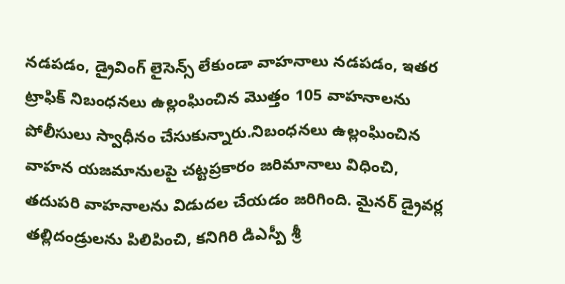నడపడం, డ్రైవింగ్ లైసెన్స్ లేకుండా వాహనాలు నడపడం, ఇతర ట్రాఫిక్ నిబంధనలు ఉల్లంఘించిన మొత్తం 105 వాహనాలను పోలీసులు స్వాధీనం చేసుకున్నారు.నిబంధనలు ఉల్లంఘించిన వాహన యజమానులపై చట్టప్రకారం జరిమానాలు విధించి, తదుపరి వాహనాలను విడుదల చేయడం జరిగింది. మైనర్ డ్రైవర్ల తల్లిదండ్రులను పిలిపించి, కనిగిరి డిఎస్పీ శ్రీ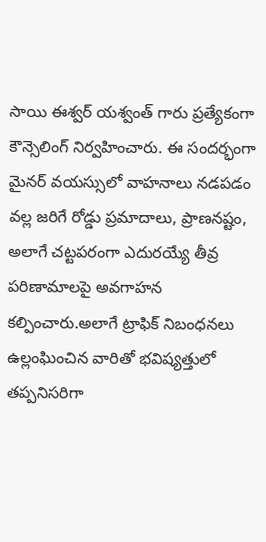సాయి ఈశ్వర్ యశ్వంత్ గారు ప్రత్యేకంగా కౌన్సెలింగ్ నిర్వహించారు. ఈ సందర్భంగా మైనర్ వయస్సులో వాహనాలు నడపడం వల్ల జరిగే రోడ్డు ప్రమాదాలు, ప్రాణనష్టం, అలాగే చట్టపరంగా ఎదురయ్యే తీవ్ర పరిణామాలపై అవగాహన కల్పించారు.అలాగే ట్రాఫిక్ నిబంధనలు ఉల్లంఘించిన వారితో భవిష్యత్తులో తప్పనిసరిగా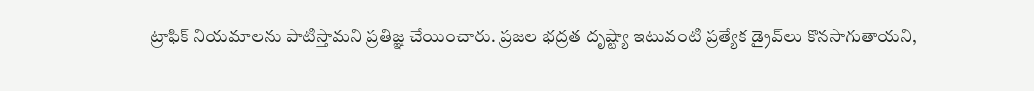ట్రాఫిక్ నియమాలను పాటిస్తామని ప్రతిజ్ఞ చేయించారు. ప్రజల భద్రత దృష్ట్యా ఇటువంటి ప్రత్యేక డ్రైవ్‌లు కొనసాగుతాయని,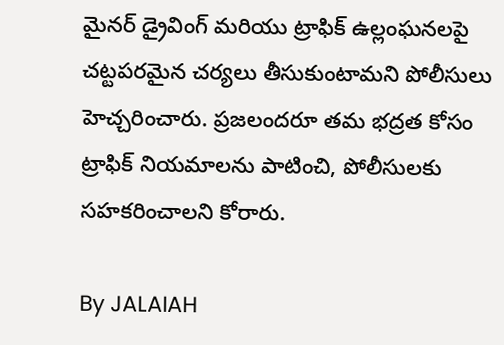మైనర్ డ్రైవింగ్ మరియు ట్రాఫిక్ ఉల్లంఘనలపై చట్టపరమైన చర్యలు తీసుకుంటామని పోలీసులు హెచ్చరించారు. ప్రజలందరూ తమ భద్రత కోసం ట్రాఫిక్ నియమాలను పాటించి, పోలీసులకు సహకరించాలని కోరారు.

By JALAIAH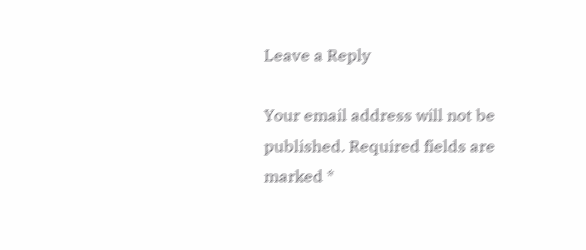Leave a Reply

Your email address will not be published. Required fields are marked *